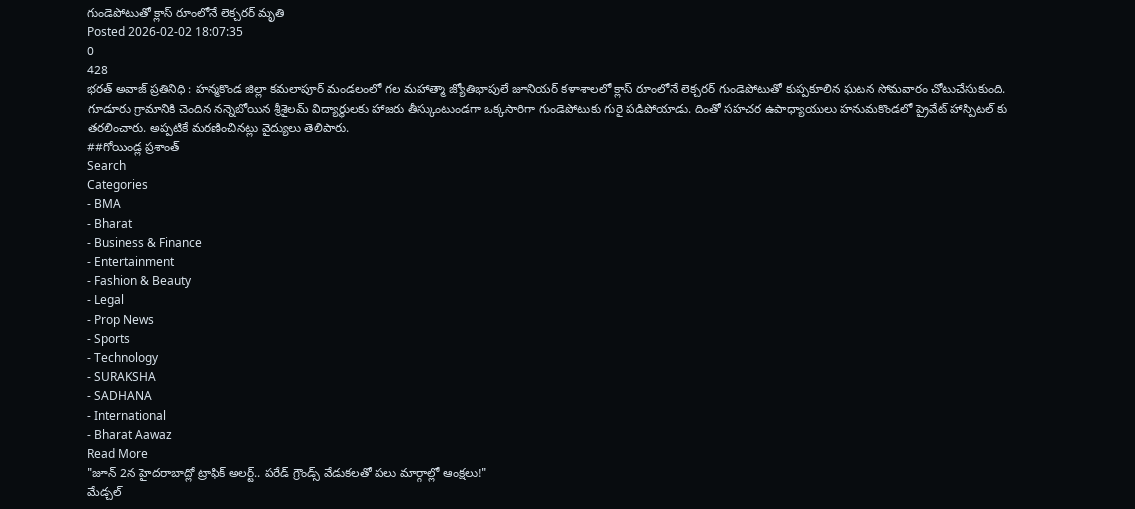గుండెపోటుతో క్లాస్ రూంలోనే లెక్చరర్ మృతి
Posted 2026-02-02 18:07:35
0
428
భరత్ అవాజ్ ప్రతినిధి : హన్మకొండ జిల్లా కమలాపూర్ మండలంలో గల మహాత్మా జ్యోతిభాపులే జూనియర్ కళాశాలలో క్లాస్ రూంలోనే లెక్చరర్ గుండెపోటుతో కుప్పకూలిన ఘటన సోమవారం చోటుచేసుకుంది. గూడూరు గ్రామానికి చెందిన నన్నెబోయిన శ్రీశైలమ్ విద్యార్థులకు హాజరు తీస్కుంటుండగా ఒక్కసారిగా గుండెపోటుకు గురై పడిపోయాడు. దింతో సహచర ఉపాధ్యాయులు హనుమకొండలో ప్రైవేట్ హాస్పిటల్ కు తరలించారు. అప్పటికే మరణించినట్లు వైద్యులు తెలిపారు.
##గోయిండ్ల ప్రశాంత్
Search
Categories
- BMA
- Bharat
- Business & Finance
- Entertainment
- Fashion & Beauty
- Legal
- Prop News
- Sports
- Technology
- SURAKSHA
- SADHANA
- International
- Bharat Aawaz
Read More
"జూన్ 2న హైదరాబాద్లో ట్రాఫిక్ అలర్ట్.. పరేడ్ గ్రౌండ్స్ వేడుకలతో పలు మార్గాల్లో ఆంక్షలు!"
మేడ్చల్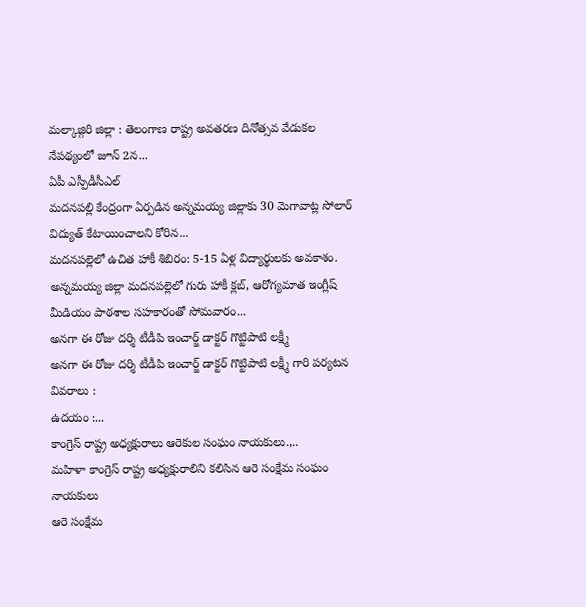మల్కాజ్గిరి జిల్లా : తెలంగాణ రాష్ట్ర అవతరణ దినోత్సవ వేడుకల నేపథ్యంలో జూన్ 2న...
ఏపీ ఎస్పీడీసీఎల్
మదనపల్లి కేంద్రంగా ఏర్పడిన అన్నమయ్య జిల్లాకు 30 మెగావాట్ల సోలార్ విద్యుత్ కేటాయించాలని కోరిన...
మదనపల్లెలో ఉచిత హాకీ శిబిరం: 5-15 ఏళ్ల విద్యార్థులకు అవకాశం.
అన్నమయ్య జిల్లా మదనపల్లెలో గురు హాకీ క్లబ్, ఆరోగ్యమాత ఇంగ్లీష్ మీడియం పాఠశాల సహకారంతో సోమవారం...
అనగా ఈ రోజు దర్శి టీడీపి ఇంచార్జ్ డాక్టర్ గొట్టిపాటి లక్ష్మీ
అనగా ఈ రోజు దర్శి టీడీపి ఇంచార్జ్ డాక్టర్ గొట్టిపాటి లక్ష్మీ గారి పర్యటన వివరాలు :
ఉదయం :...
కాంగ్రెస్ రాష్ట్ర అధ్యక్షురాలు ఆరెకుల సంఘం నాయకులు.,..
మహిళా కాంగ్రెస్ రాష్ట్ర అధ్యక్షురాలిని కలిసిన ఆరె సంక్షేమ సంఘం నాయకులు
ఆరె సంక్షేమ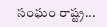సంఘం రాష్ట్ర...